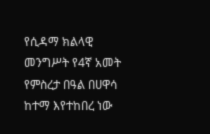የሲዳማ ክልላዊ መንግሥት የ4ኛ አመት የምስረታ በዓል በሀዋሳ ከተማ እየተከበረ ነው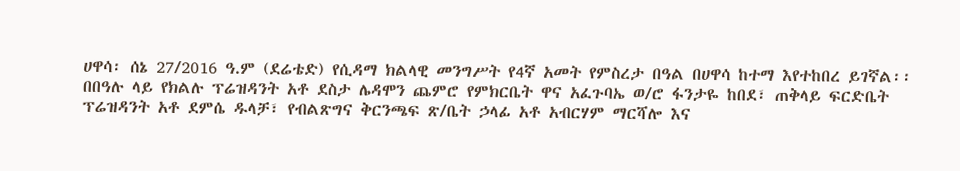ሀዋሳ፡ ሰኔ 27/2016 ዓ.ም (ደሬቴድ) የሲዳማ ክልላዊ መንግሥት የ4ኛ አመት የምስረታ በዓል በሀዋሳ ከተማ እየተከበረ ይገኛል፡፡
በበዓሉ ላይ የክልሉ ፕሬዝዳንት አቶ ደስታ ሌዳሞን ጨምሮ የምክርቤት ዋና አፈጉባኤ ወ/ሮ ፋንታዬ ከበደ፣ ጠቅላይ ፍርድቤት ፕሬዝዳንት አቶ ደምሴ ዱላቻ፣ የብልጽግና ቅርንጫፍ ጽ/ቤት ኃላፊ አቶ አብርሃም ማርሻሎ እና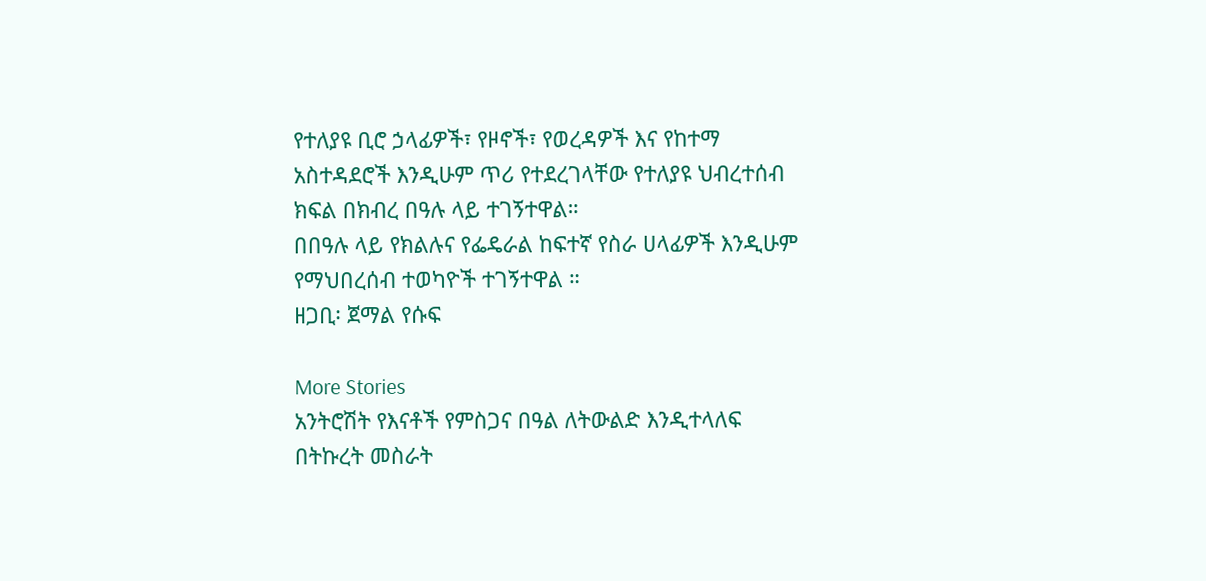የተለያዩ ቢሮ ኃላፊዎች፣ የዞኖች፣ የወረዳዎች እና የከተማ አስተዳደሮች እንዲሁም ጥሪ የተደረገላቸው የተለያዩ ህብረተሰብ ክፍል በክብረ በዓሉ ላይ ተገኝተዋል።
በበዓሉ ላይ የክልሉና የፌዴራል ከፍተኛ የስራ ሀላፊዎች እንዲሁም የማህበረሰብ ተወካዮች ተገኝተዋል ።
ዘጋቢ፡ ጀማል የሱፍ

More Stories
አንትሮሽት የእናቶች የምስጋና በዓል ለትውልድ እንዲተላለፍ በትኩረት መስራት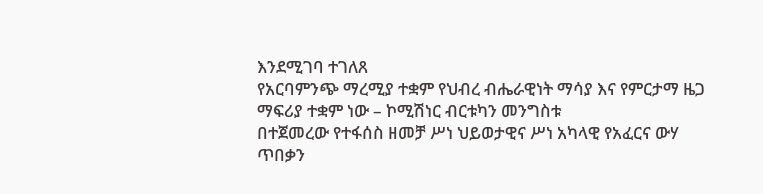እንደሚገባ ተገለጸ
የአርባምንጭ ማረሚያ ተቋም የህብረ ብሔራዊነት ማሳያ እና የምርታማ ዜጋ ማፍሪያ ተቋም ነው – ኮሚሽነር ብርቱካን መንግስቱ
በተጀመረው የተፋሰስ ዘመቻ ሥነ ህይወታዊና ሥነ አካላዊ የአፈርና ውሃ ጥበቃን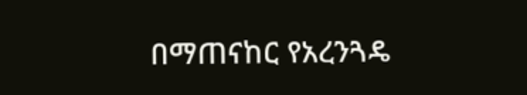በማጠናከር የአረንጓዴ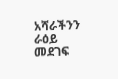አሻራችንን ራዕይ መደገፍ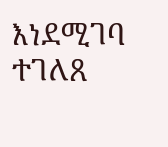እነደሚገባ ተገለጸ